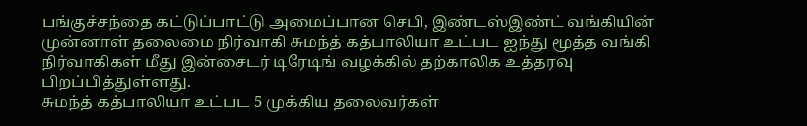பங்குச்சந்தை கட்டுப்பாட்டு அமைப்பான செபி, இண்டஸ்இண்ட் வங்கியின் முன்னாள் தலைமை நிர்வாகி சுமந்த் கத்பாலியா உட்பட ஐந்து மூத்த வங்கி நிர்வாகிகள் மீது இன்சைடர் டிரேடிங் வழக்கில் தற்காலிக உத்தரவு பிறப்பித்துள்ளது.
சுமந்த் கத்பாலியா உட்பட 5 முக்கிய தலைவர்கள்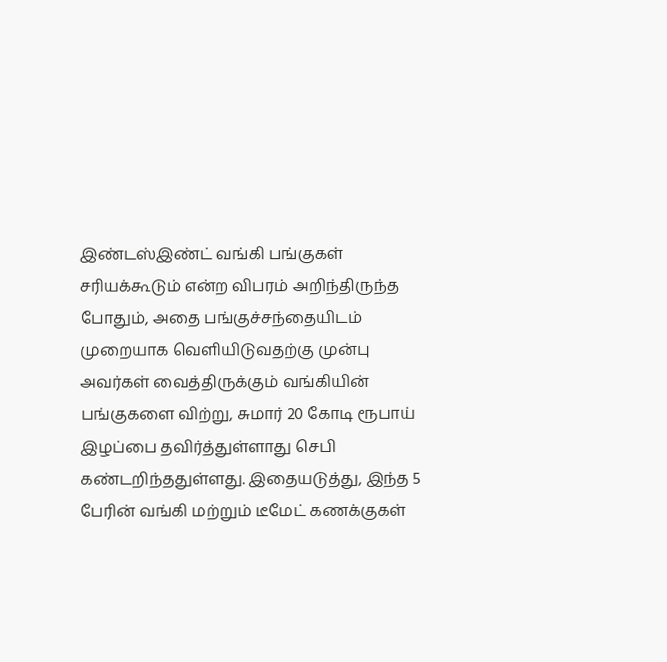இண்டஸ்இண்ட் வங்கி பங்குகள் சரியக்கூடும் என்ற விபரம் அறிந்திருந்த போதும், அதை பங்குச்சந்தையிடம் முறையாக வெளியிடுவதற்கு முன்பு அவர்கள் வைத்திருக்கும் வங்கியின் பங்குகளை விற்று, சுமார் 20 கோடி ரூபாய் இழப்பை தவிர்த்துள்ளாது செபி கண்டறிந்ததுள்ளது. இதையடுத்து, இந்த 5 பேரின் வங்கி மற்றும் டீமேட் கணக்குகள்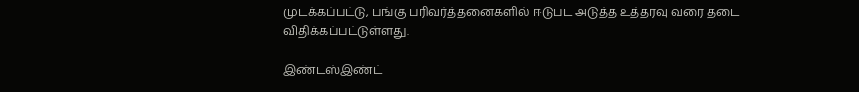முடக்கப்பட்டு, பங்கு பரிவர்த்தனைகளில் ஈடுபட அடுத்த உத்தரவு வரை தடை விதிக்கப்பட்டுள்ளது.

இண்டஸ்இண்ட்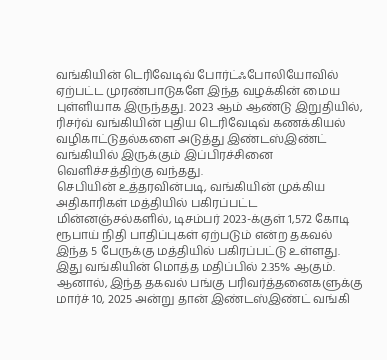வங்கியின் டெரிவேடிவ் போர்ட்ஃபோலியோவில் ஏற்பட்ட முரண்பாடுகளே இந்த வழக்கின் மைய புள்ளியாக இருந்தது. 2023 ஆம் ஆண்டு இறுதியில், ரிசர்வ் வங்கியின் புதிய டெரிவேடிவ் கணக்கியல் வழிகாட்டுதல்களை அடுத்து இண்டஸ்இண்ட் வங்கியில் இருக்கும் இப்பிரச்சினை வெளிச்சத்திற்கு வந்தது.
செபியின் உத்தரவின்படி, வங்கியின் முக்கிய அதிகாரிகள் மத்தியில் பகிரப்பட்ட மின்னஞ்சல்களில், டிசம்பர் 2023-க்குள் 1,572 கோடி ரூபாய் நிதி பாதிப்புகள் ஏற்படும் என்ற தகவல் இந்த 5 பேருக்கு மத்தியில் பகிரப்பட்டு உள்ளது. இது வங்கியின் மொத்த மதிப்பில் 2.35% ஆகும்.
ஆனால், இந்த தகவல் பங்கு பரிவர்த்தனைகளுக்கு மார்ச் 10, 2025 அன்று தான் இண்டஸ்இண்ட் வங்கி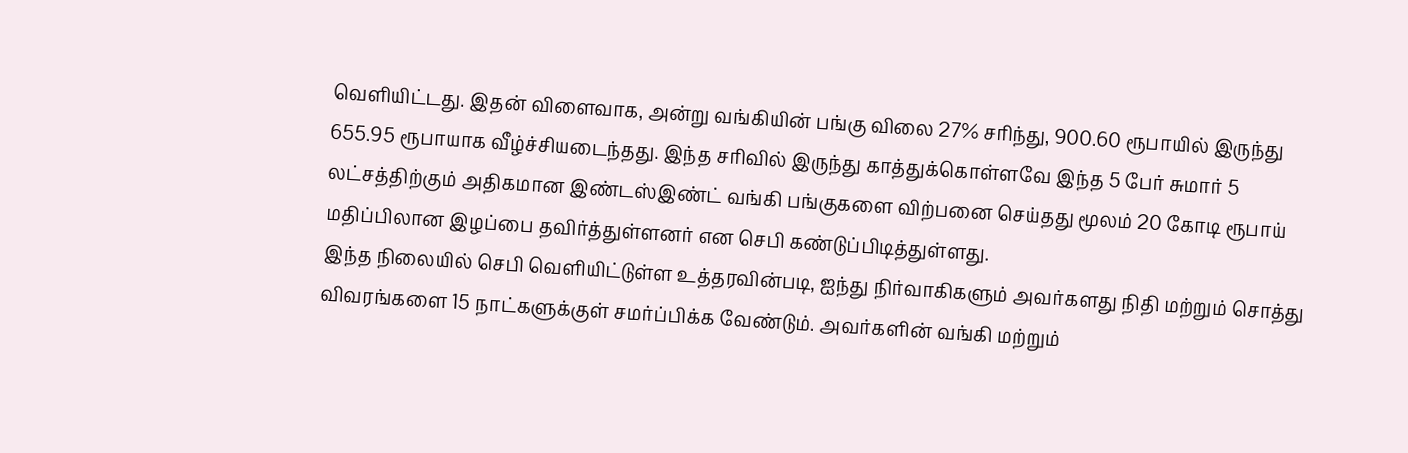வெளியிட்டது. இதன் விளைவாக, அன்று வங்கியின் பங்கு விலை 27% சரிந்து, 900.60 ரூபாயில் இருந்து 655.95 ரூபாயாக வீழ்ச்சியடைந்தது. இந்த சரிவில் இருந்து காத்துக்கொள்ளவே இந்த 5 பேர் சுமார் 5 லட்சத்திற்கும் அதிகமான இண்டஸ்இண்ட் வங்கி பங்குகளை விற்பனை செய்தது மூலம் 20 கோடி ரூபாய் மதிப்பிலான இழப்பை தவிர்த்துள்ளனர் என செபி கண்டுப்பிடித்துள்ளது.
இந்த நிலையில் செபி வெளியிட்டுள்ள உத்தரவின்படி, ஐந்து நிர்வாகிகளும் அவர்களது நிதி மற்றும் சொத்து விவரங்களை 15 நாட்களுக்குள் சமர்ப்பிக்க வேண்டும். அவர்களின் வங்கி மற்றும்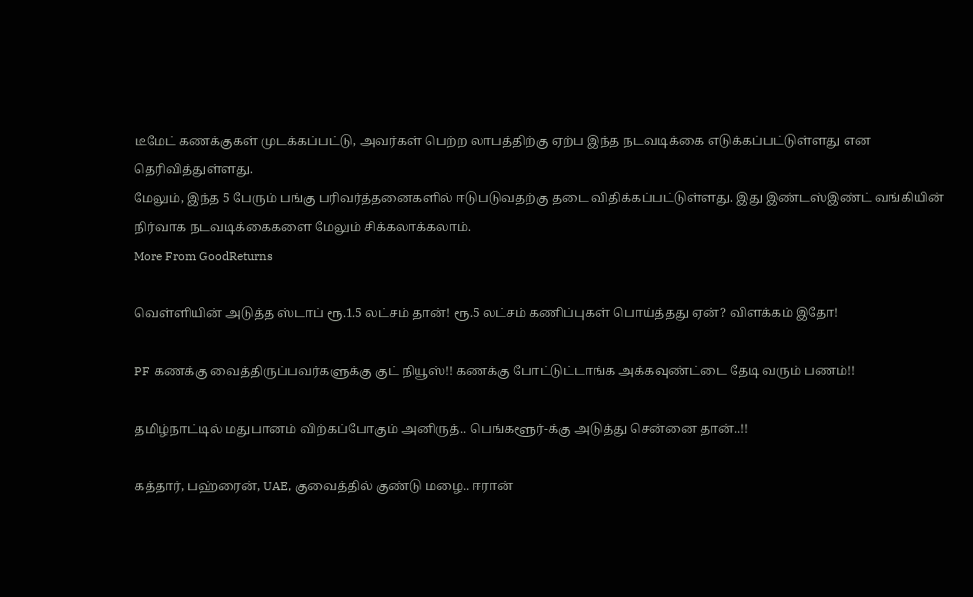டீமேட் கணக்குகள் முடக்கப்பட்டு, அவர்கள் பெற்ற லாபத்திற்கு ஏற்ப இந்த நடவடிக்கை எடுக்கப்பட்டுள்ளது என தெரிவித்துள்ளது.
மேலும், இந்த 5 பேரும் பங்கு பரிவர்த்தனைகளில் ஈடுபடுவதற்கு தடை விதிக்கப்பட்டுள்ளது. இது இண்டஸ்இண்ட் வங்கியின் நிர்வாக நடவடிக்கைகளை மேலும் சிக்கலாக்கலாம்.
More From GoodReturns

வெள்ளியின் அடுத்த ஸ்டாப் ரூ.1.5 லட்சம் தான்! ரூ.5 லட்சம் கணிப்புகள் பொய்த்தது ஏன்? விளக்கம் இதோ!

PF கணக்கு வைத்திருப்பவர்களுக்கு குட் நியூஸ்!! கணக்கு போட்டுட்டாங்க அக்கவுண்ட்டை தேடி வரும் பணம்!!

தமிழ்நாட்டில் மதுபானம் விற்கப்போகும் அனிருத்.. பெங்களூர்-க்கு அடுத்து சென்னை தான்..!!

கத்தார், பஹ்ரைன், UAE, குவைத்தில் குண்டு மழை.. ஈரான்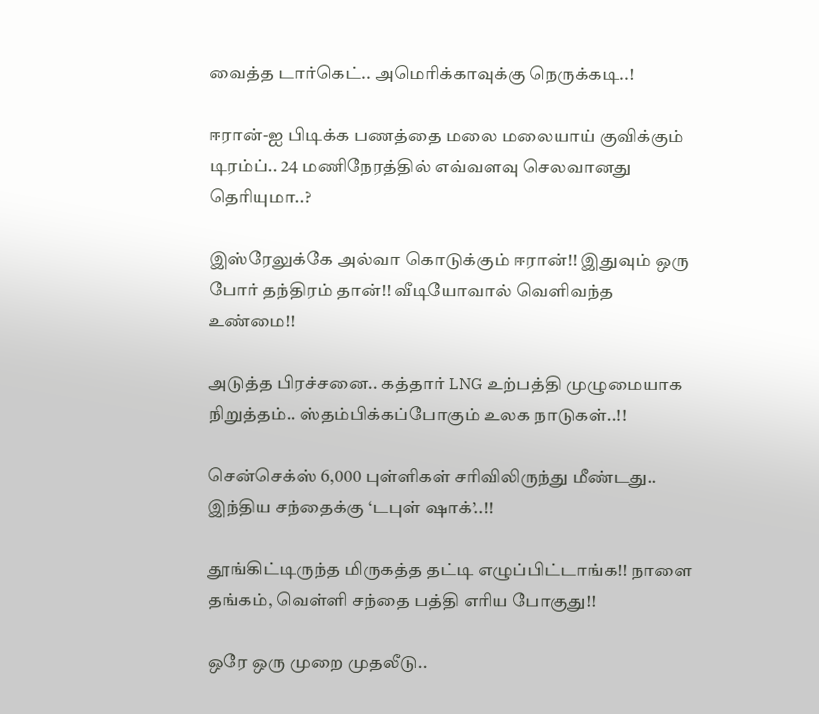வைத்த டார்கெட்.. அமெரிக்காவுக்கு நெருக்கடி..!

ஈரான்-ஐ பிடிக்க பணத்தை மலை மலையாய் குவிக்கும் டிரம்ப்.. 24 மணிநேரத்தில் எவ்வளவு செலவானது தெரியுமா..?

இஸ்ரேலுக்கே அல்வா கொடுக்கும் ஈரான்!! இதுவும் ஒரு போர் தந்திரம் தான்!! வீடியோவால் வெளிவந்த உண்மை!!

அடுத்த பிரச்சனை.. கத்தார் LNG உற்பத்தி முழுமையாக நிறுத்தம்.. ஸ்தம்பிக்கப்போகும் உலக நாடுகள்..!!

சென்செக்ஸ் 6,000 புள்ளிகள் சரிவிலிருந்து மீண்டது.. இந்திய சந்தைக்கு ‘டபுள் ஷாக்’..!!

தூங்கிட்டிருந்த மிருகத்த தட்டி எழுப்பிட்டாங்க!! நாளை தங்கம், வெள்ளி சந்தை பத்தி எரிய போகுது!!

ஒரே ஒரு முறை முதலீடு..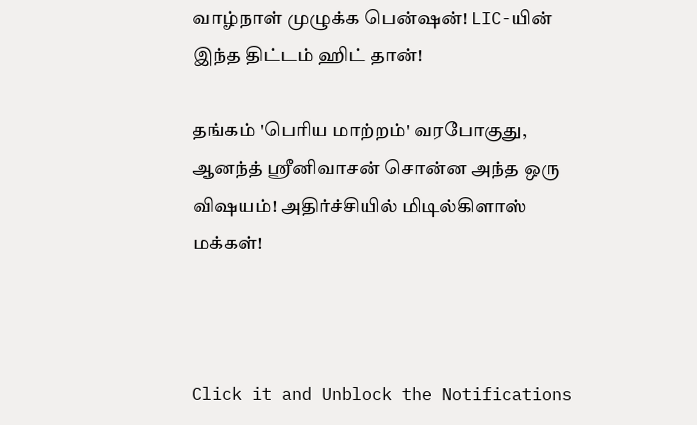வாழ்நாள் முழுக்க பென்ஷன்! LIC-யின் இந்த திட்டம் ஹிட் தான்!

தங்கம் 'பெரிய மாற்றம்' வரபோகுது, ஆனந்த் ஸ்ரீனிவாசன் சொன்ன அந்த ஒரு விஷயம்! அதிர்ச்சியில் மிடில்கிளாஸ் மக்கள்!



Click it and Unblock the Notifications